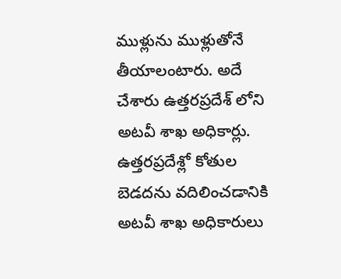ముళ్లును ముళ్లుతోనే తీయాలంటారు. అదే చేశారు ఉత్తరప్రదేశ్ లోని అటవీ శాఖ అధికార్లు. ఉత్తరప్రదేశ్లో కోతుల బెడదను వదిలించడానికి అటవీ శాఖ అధికారులు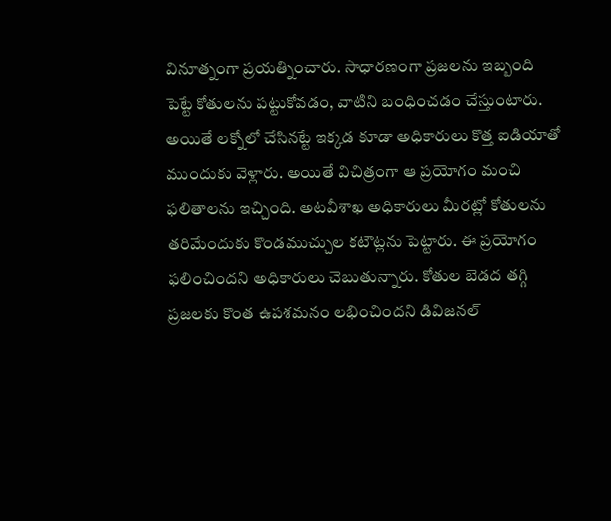వినూత్నంగా ప్రయత్నించారు. సాధారణంగా ప్రజలను ఇబ్బంది పెట్టే కోతులను పట్టుకోవడం, వాటిని బంధించడం చేస్తుంటారు. అయితే లక్నోలో చేసినట్టే ఇక్కడ కూడా అధికారులు కొత్త ఐడియాతో ముందుకు వెళ్లారు. అయితే విచిత్రంగా ఆ ప్రయోగం మంచి ఫలితాలను ఇచ్చింది. అటవీశాఖ అధికారులు మీరట్లో కోతులను తరిమేందుకు కొండముచ్చుల కటౌట్లను పెట్టారు. ఈ ప్రయోగం ఫలించిందని అధికారులు చెబుతున్నారు. కోతుల బెడద తగ్గి ప్రజలకు కొంత ఉపశమనం లభించిందని డివిజనల్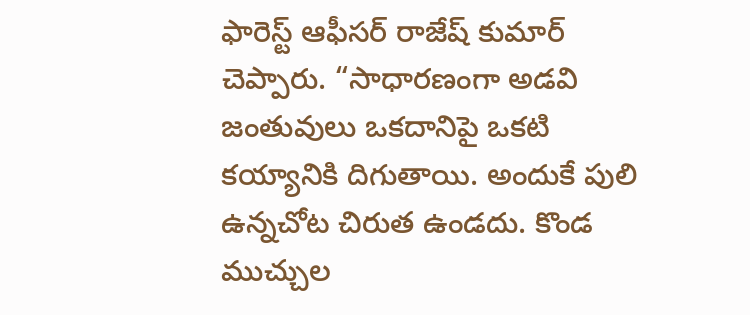ఫారెస్ట్ ఆఫీసర్ రాజేష్ కుమార్ చెప్పారు. “సాధారణంగా అడవి జంతువులు ఒకదానిపై ఒకటి కయ్యానికి దిగుతాయి. అందుకే పులి ఉన్నచోట చిరుత ఉండదు. కొండ ముచ్చుల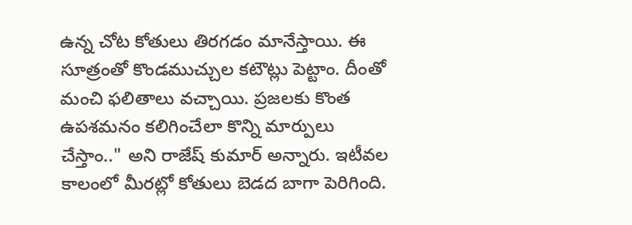ఉన్న చోట కోతులు తిరగడం మానేస్తాయి. ఈ సూత్రంతో కొండముచ్చుల కటౌట్లు పెట్టాం. దీంతో మంచి ఫలితాలు వచ్చాయి. ప్రజలకు కొంత ఉపశమనం కలిగించేలా కొన్ని మార్పులు చేస్తాం.." అని రాజేష్ కుమార్ అన్నారు. ఇటీవల కాలంలో మీరట్లో కోతులు బెడద బాగా పెరిగింది.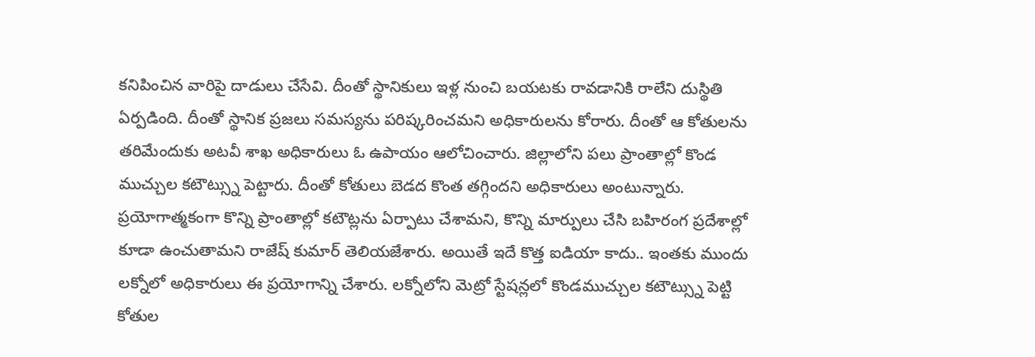కనిపించిన వారిపై దాడులు చేసేవి. దీంతో స్థానికులు ఇళ్ల నుంచి బయటకు రావడానికి రాలేని దుస్థితి ఏర్పడింది. దీంతో స్థానిక ప్రజలు సమస్యను పరిష్కరించమని అధికారులను కోరారు. దీంతో ఆ కోతులను తరిమేందుకు అటవీ శాఖ అధికారులు ఓ ఉపాయం ఆలోచించారు. జిల్లాలోని పలు ప్రాంతాల్లో కొండ ముచ్చుల కటౌట్స్ను పెట్టారు. దీంతో కోతులు బెడద కొంత తగ్గిందని అధికారులు అంటున్నారు. ప్రయోగాత్మకంగా కొన్ని ప్రాంతాల్లో కటౌట్లను ఏర్పాటు చేశామని, కొన్ని మార్పులు చేసి బహిరంగ ప్రదేశాల్లో కూడా ఉంచుతామని రాజేష్ కుమార్ తెలియజేశారు. అయితే ఇదే కొత్త ఐడియా కాదు.. ఇంతకు ముందు లక్నోలో అధికారులు ఈ ప్రయోగాన్ని చేశారు. లక్నోలోని మెట్రో స్టేషన్లలో కొండముచ్చుల కటౌట్స్ను పెట్టి కోతుల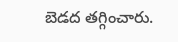బెడద తగ్గించారు.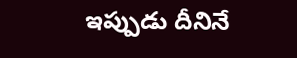ఇప్పుడు దీనినే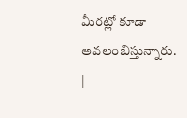మీరట్లో కూడా అవలంబిస్తున్నారు.
|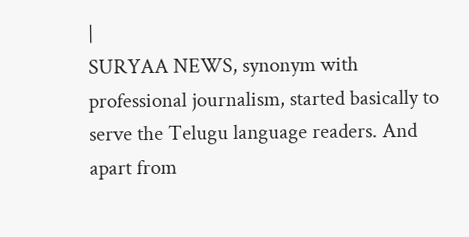|
SURYAA NEWS, synonym with professional journalism, started basically to serve the Telugu language readers. And apart from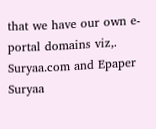that we have our own e-portal domains viz,. Suryaa.com and Epaper Suryaa